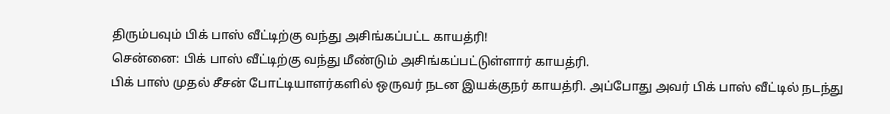திரும்பவும் பிக் பாஸ் வீட்டிற்கு வந்து அசிங்கப்பட்ட காயத்ரி!
சென்னை: பிக் பாஸ் வீட்டிற்கு வந்து மீண்டும் அசிங்கப்பட்டுள்ளார் காயத்ரி.
பிக் பாஸ் முதல் சீசன் போட்டியாளர்களில் ஒருவர் நடன இயக்குநர் காயத்ரி. அப்போது அவர் பிக் பாஸ் வீட்டில் நடந்து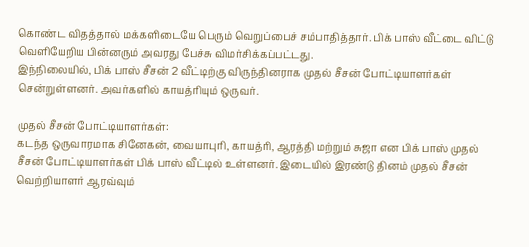கொண்ட விதத்தால் மக்களிடையே பெரும் வெறுப்பைச் சம்பாதித்தார். பிக் பாஸ் வீட்டை விட்டு வெளியேறிய பின்னரும் அவரது பேச்சு விமர்சிக்கப்பட்டது.
இந்நிலையில், பிக் பாஸ் சீசன் 2 வீட்டிற்கு விருந்தினராக முதல் சீசன் போட்டியாளர்கள் சென்றுள்ளனர். அவர்களில் காயத்ரியும் ஒருவர்.

முதல் சீசன் போட்டியாளர்கள்:
கடந்த ஒருவாரமாக சினேகன், வையாபுரி, காயத்ரி, ஆரத்தி மற்றும் சுஜா என பிக் பாஸ் முதல் சீசன் போட்டியாளர்கள் பிக் பாஸ் வீட்டில் உள்ளனர். இடையில் இரண்டு தினம் முதல் சீசன் வெற்றியாளர் ஆரவ்வும்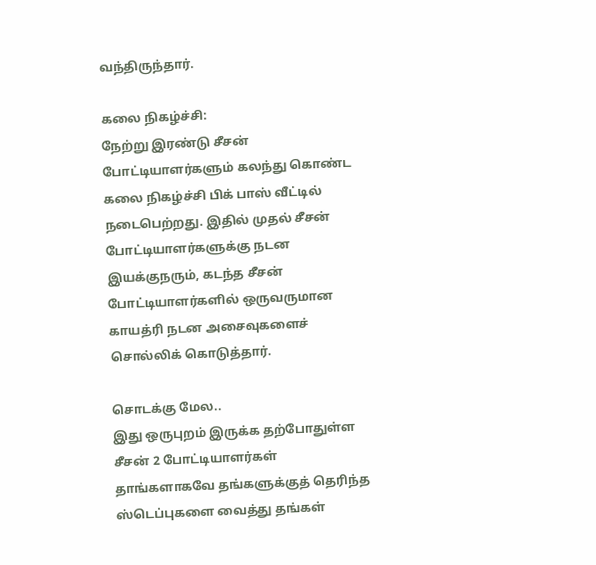வந்திருந்தார்.

கலை நிகழ்ச்சி:
நேற்று இரண்டு சீசன் போட்டியாளர்களும் கலந்து கொண்ட கலை நிகழ்ச்சி பிக் பாஸ் வீட்டில் நடைபெற்றது. இதில் முதல் சீசன் போட்டியாளர்களுக்கு நடன இயக்குநரும், கடந்த சீசன் போட்டியாளர்களில் ஒருவருமான காயத்ரி நடன அசைவுகளைச் சொல்லிக் கொடுத்தார்.

சொடக்கு மேல..
இது ஒருபுறம் இருக்க தற்போதுள்ள சீசன் 2 போட்டியாளர்கள் தாங்களாகவே தங்களுக்குத் தெரிந்த ஸ்டெப்புகளை வைத்து தங்கள்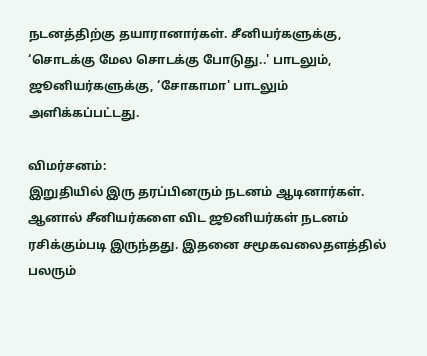நடனத்திற்கு தயாரானார்கள். சீனியர்களுக்கு, ‘சொடக்கு மேல சொடக்கு போடுது..' பாடலும், ஜூனியர்களுக்கு, ‘சோகாமா' பாடலும் அளிக்கப்பட்டது.

விமர்சனம்:
இறுதியில் இரு தரப்பினரும் நடனம் ஆடினார்கள். ஆனால் சீனியர்களை விட ஜூனியர்கள் நடனம் ரசிக்கும்படி இருந்தது. இதனை சமூகவலைதளத்தில் பலரும்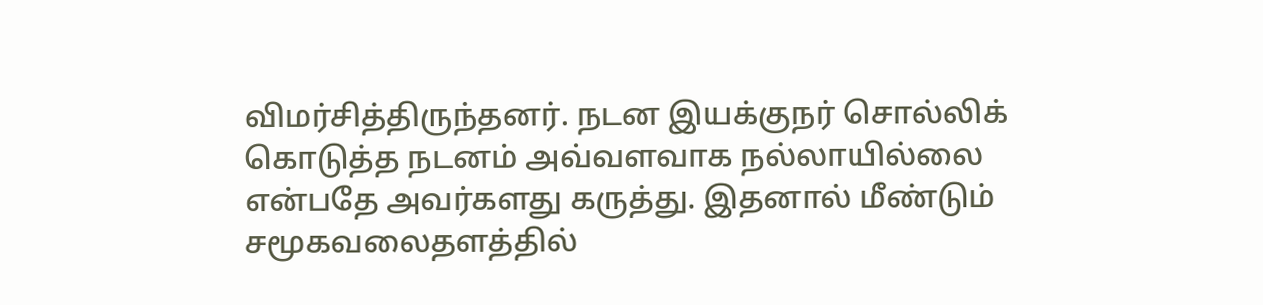விமர்சித்திருந்தனர். நடன இயக்குநர் சொல்லிக் கொடுத்த நடனம் அவ்வளவாக நல்லாயில்லை என்பதே அவர்களது கருத்து. இதனால் மீண்டும் சமூகவலைதளத்தில்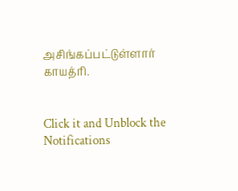அசிங்கப்பட்டுள்ளார் காயத்ரி.


Click it and Unblock the Notifications